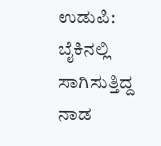ಉಡುಪಿ: ಬೈಕಿನಲ್ಲಿ ಸಾಗಿಸುತ್ತಿದ್ದ ನಾಡ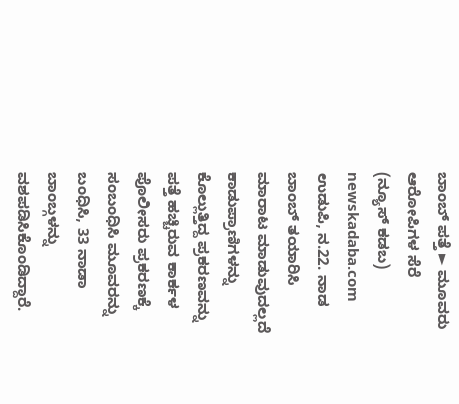ಬಾಂಬ್ ಪತ್ತೆ ► ಮೂವರು ಆರೋಪಿಗಳ ಸೆರೆ
(ನ್ಯೂಸ್ ಕಡಬ) newskadaba.com ಉಡುಪಿ, ನ.22. ನಾಡ ಬಾಂಬ್ ತಯಾರಿಸಿ ಮಾರಾಟ ಮಾಡುವುದಲ್ಲದೆ ಕಾಡುಪ್ರಾಣಿಗಳನ್ನು ಕೊಲ್ಲುತ್ತಿದ್ದ ಪ್ರಕರಣವನ್ನು ಪತ್ತೆ ಹಚ್ಚಿರುವ ಕಾರ್ಕಳ ಪೊಲೀಸರು ಪ್ರಕರಣಕ್ಕೆ ಸಂಬಂಧಿಸಿ ಮೂವರನ್ನು ಬಂಧಿಸಿ, 33 ನಾಡಾ ಬಾಂಬ್ಗಳನ್ನು ವಶಪಡಿಸಿಕೊಂಡಿದ್ದಾರೆ.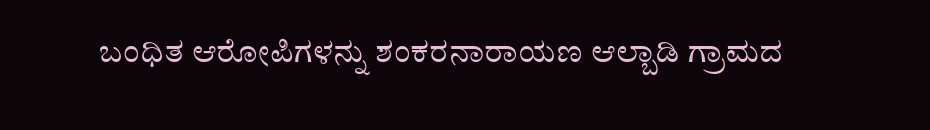ಬಂಧಿತ ಆರೋಪಿಗಳನ್ನು ಶಂಕರನಾರಾಯಣ ಆಲ್ಬಾಡಿ ಗ್ರಾಮದ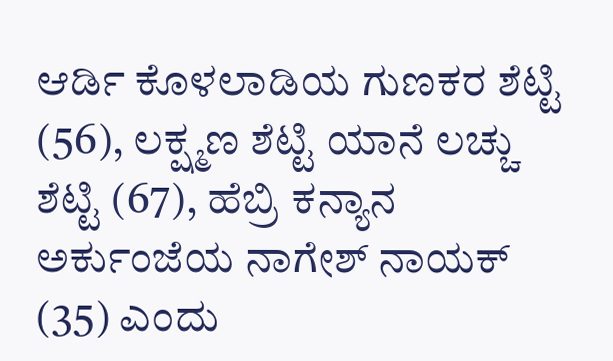ಆರ್ಡಿ ಕೊಳಲಾಡಿಯ ಗುಣಕರ ಶೆಟ್ಟಿ (56), ಲಕ್ಷ್ಮಣ ಶೆಟ್ಟಿ ಯಾನೆ ಲಚ್ಚು ಶೆಟ್ಟಿ (67), ಹೆಬ್ರಿ ಕನ್ಯಾನ ಅರ್ಕುಂಜೆಯ ನಾಗೇಶ್ ನಾಯಕ್ (35) ಎಂದು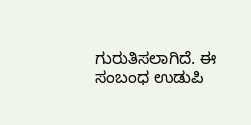ಗುರುತಿಸಲಾಗಿದೆ. ಈ ಸಂಬಂಧ ಉಡುಪಿ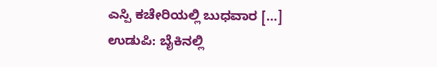ಎಸ್ಪಿ ಕಚೇರಿಯಲ್ಲಿ ಬುಧವಾರ […]
ಉಡುಪಿ: ಬೈಕಿನಲ್ಲಿ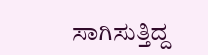ಸಾಗಿಸುತ್ತಿದ್ದ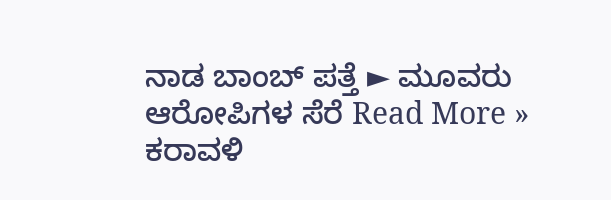ನಾಡ ಬಾಂಬ್ ಪತ್ತೆ ► ಮೂವರು ಆರೋಪಿಗಳ ಸೆರೆ Read More »
ಕರಾವಳಿ